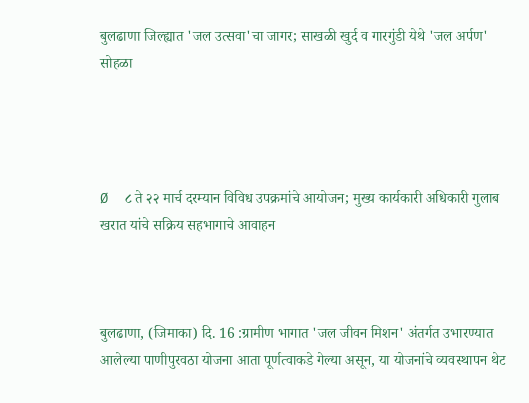बुलढाणा जिल्ह्यात 'जल उत्सवा'चा जागर; साखळी खुर्द व गारगुंडी येथे 'जल अर्पण' सोहळा




Ø  ८ ते २२ मार्च दरम्यान विविध उपक्रमांचे आयोजन; मुख्य कार्यकारी अधिकारी गुलाब खरात यांचे सक्रिय सहभागाचे आवाहन



बुलढाणा, (जिमाका) दि. 16 :ग्रामीण भागात 'जल जीवन मिशन' अंतर्गत उभारण्यात आलेल्या पाणीपुरवठा योजना आता पूर्णत्वाकडे गेल्या असून, या योजनांचे व्यवस्थापन थेट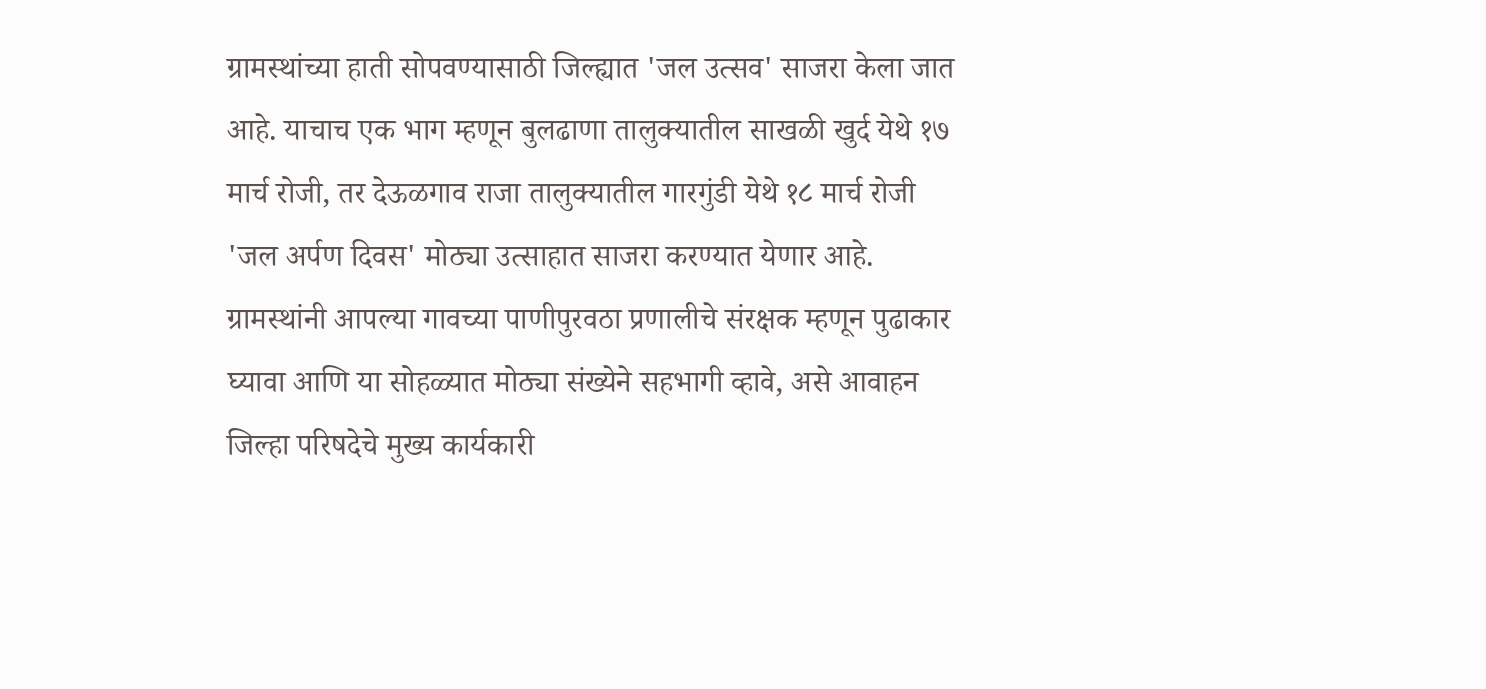ग्रामस्थांच्या हाती सोपवण्यासाठी जिल्ह्यात 'जल उत्सव' साजरा केला जात आहे. याचाच एक भाग म्हणून बुलढाणा तालुक्यातील साखळी खुर्द येथे १७ मार्च रोजी, तर देऊळगाव राजा तालुक्यातील गारगुंडी येथे १८ मार्च रोजी 'जल अर्पण दिवस' मोठ्या उत्साहात साजरा करण्यात येणार आहे. ग्रामस्थांनी आपल्या गावच्या पाणीपुरवठा प्रणालीचे संरक्षक म्हणून पुढाकार घ्यावा आणि या सोहळ्यात मोठ्या संख्येने सहभागी व्हावे, असे आवाहन जिल्हा परिषदेचे मुख्य कार्यकारी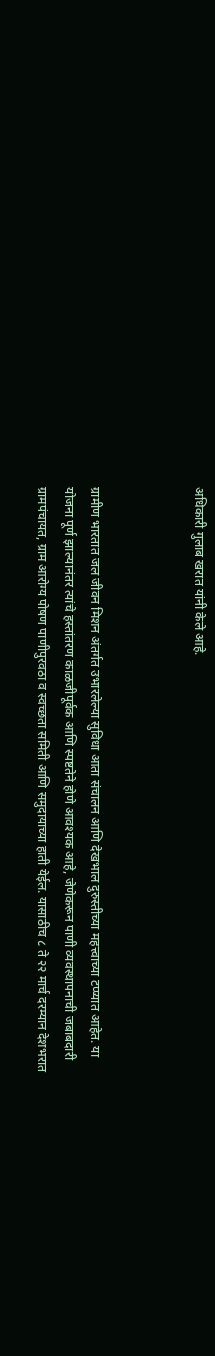अधिकारी गुलाब खरात यांनी केले आहे.



ग्रामीण भारतात जल जीवन मिशन अंतर्गत उभारलेल्या सुविधा आता संचालन आणि देखभाल दुरुस्तीच्या महत्त्वाच्या टप्प्यात आहेत. या योजना पूर्ण झाल्यानंतर त्यांचे हस्तांतरण काळजीपूर्वक आणि स्पष्टतेने होणे आवश्यक आहे, जेणेकरून पाणी व्यवस्थापनाची जबाबदारी ग्रामपंचायत, ग्राम आरोग्य पोषण पाणीपुरवठा व स्वच्छता समिती आणि समुदायाच्या हाती येईल. यासाठीच ८ ते २२ मार्च दरम्यान देशभरात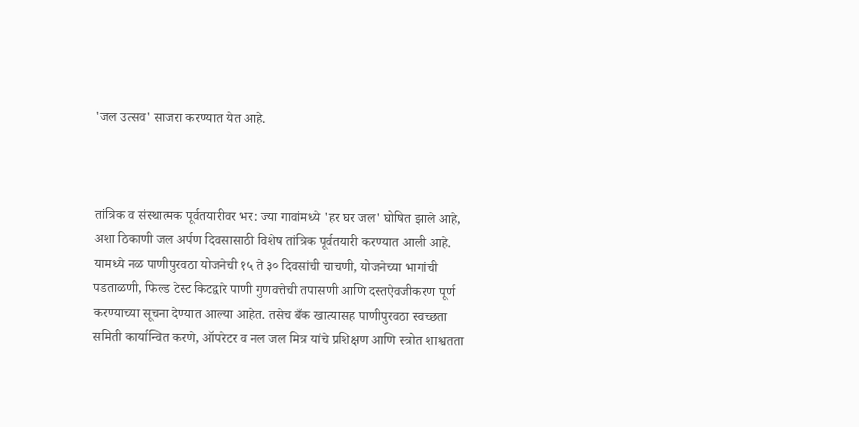'जल उत्सव' साजरा करण्यात येत आहे.



तांत्रिक व संस्थात्मक पूर्वतयारीवर भर: ज्या गावांमध्ये 'हर घर जल' घोषित झाले आहे, अशा ठिकाणी जल अर्पण दिवसासाठी विशेष तांत्रिक पूर्वतयारी करण्यात आली आहे. यामध्ये नळ पाणीपुरवठा योजनेची १५ ते ३० दिवसांची चाचणी, योजनेच्या भागांची पडताळणी, फिल्ड टेस्ट किटद्वारे पाणी गुणवत्तेची तपासणी आणि दस्तऐवजीकरण पूर्ण करण्याच्या सूचना देण्यात आल्या आहेत. तसेच बँक खात्यासह पाणीपुरवठा स्वच्छता समिती कार्यान्वित करणे, ऑपरेटर व नल जल मित्र यांचे प्रशिक्षण आणि स्त्रोत शाश्वतता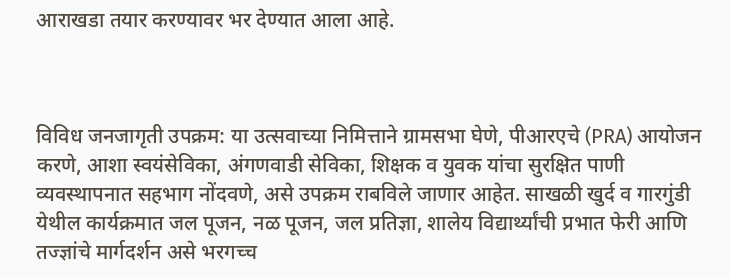आराखडा तयार करण्यावर भर देण्यात आला आहे.



विविध जनजागृती उपक्रम: या उत्सवाच्या निमित्ताने ग्रामसभा घेणे, पीआरएचे (PRA) आयोजन करणे, आशा स्वयंसेविका, अंगणवाडी सेविका, शिक्षक व युवक यांचा सुरक्षित पाणी व्यवस्थापनात सहभाग नोंदवणे, असे उपक्रम राबविले जाणार आहेत. साखळी खुर्द व गारगुंडी येथील कार्यक्रमात जल पूजन, नळ पूजन, जल प्रतिज्ञा, शालेय विद्यार्थ्यांची प्रभात फेरी आणि तज्ज्ञांचे मार्गदर्शन असे भरगच्च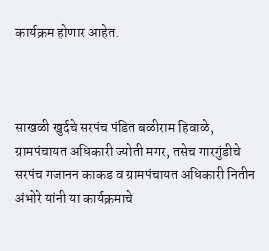कार्यक्रम होणार आहेत.



साखळी खुर्दचे सरपंच पंडित बळीराम हिवाळे, ग्रामपंचायत अधिकारी ज्योती मगर, तसेच गारगुंडीचे सरपंच गजानन काकड व ग्रामपंचायत अधिकारी नितीन अंभोरे यांनी या कार्यक्रमाचे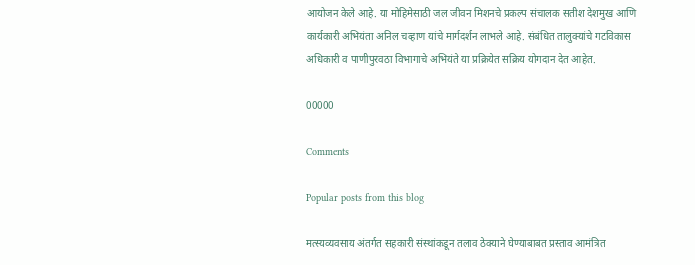आयोजन केले आहे. या मोहिमेसाठी जल जीवन मिशनचे प्रकल्प संचालक सतीश देशमुख आणि कार्यकारी अभियंता अनिल चव्हाण यांचे मार्गदर्शन लाभले आहे. संबंधित तालुक्यांचे गटविकास अधिकारी व पाणीपुरवठा विभागाचे अभियंते या प्रक्रियेत सक्रिय योगदान देत आहेत.

00000

Comments

Popular posts from this blog

मत्स्यव्यवसाय अंतर्गत सहकारी संस्थांकडून तलाव ठेक्याने घेण्याबाबत प्रस्ताव आमंत्रित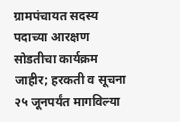ग्रामपंचायत सदस्य पदाच्या आरक्षण सोडतीचा कार्यक्रम जाहीर; हरकती व सूचना २५ जूनपर्यंत मागविल्या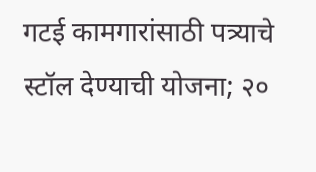गटई कामगारांसाठी पत्र्याचे स्टॉल देण्याची योजना; २०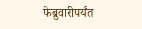फेब्रुवारीपर्यंत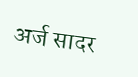अर्ज सादर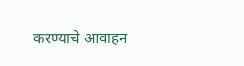करण्याचे आवाहन